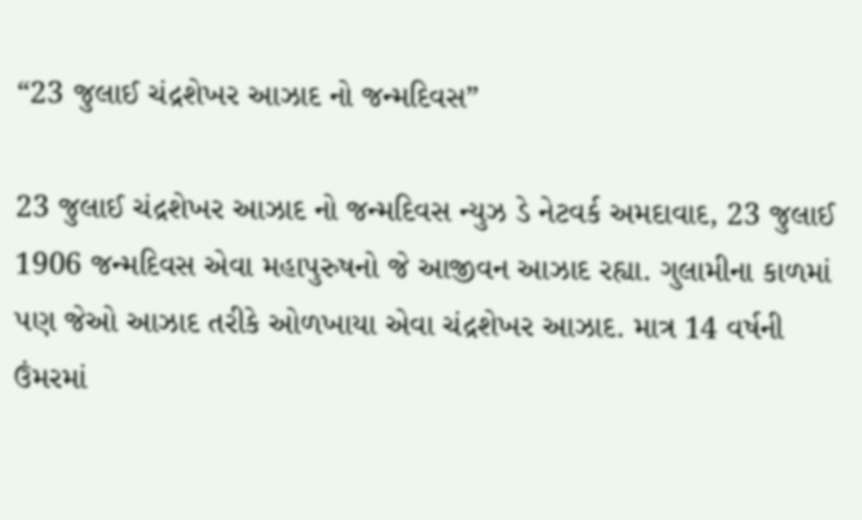“23 જુલાઈ ચંદ્રશેખર આઝાદ નો જન્મદિવસ”

23 જુલાઈ ચંદ્રશેખર આઝાદ નો જન્મદિવસ ન્યુઝ ડે નેટવર્ક અમદાવાદ, 23 જુલાઈ 1906 જન્મદિવસ એવા મહાપુરુષનો જે આજીવન આઝાદ રહ્યા. ગુલામીના કાળમાં પણ જેઓ આઝાદ તરીકે ઓળખાયા એવા ચંદ્રશેખર આઝાદ. માત્ર 14 વર્ષની ઉંમરમાં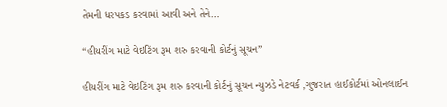તેમની ધરપકડ કરવામાં આવી અને તેને…

“હીયરીંગ માટે વેઇટિંગ રૂમ શરુ કરવાની કોર્ટનું સૂચન”

હીયરીંગ માટે વેઇટિંગ રૂમ શરુ કરવાની કોર્ટનું સૂચન ન્યુઝડે નેટવર્ક ,ગુજરાત હાઈકોર્ટમાં ઓનલાઈન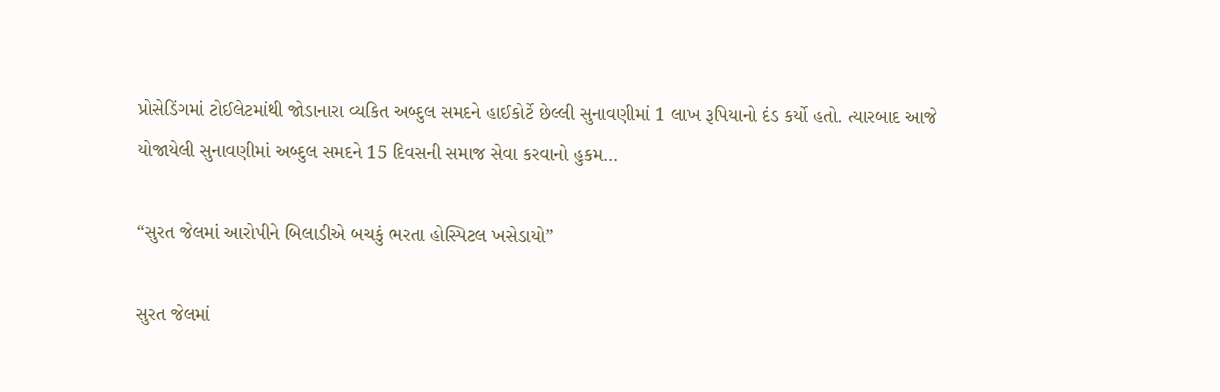પ્રોસેડિંગમાં ટોઈલેટમાંથી જોડાનારા વ્યકિત અબ્દુલ સમદને હાઈકોર્ટે છેલ્લી સુનાવણીમાં 1 લાખ રૂપિયાનો દંડ કર્યો હતો. ત્યારબાદ આજે યોજાયેલી સુનાવણીમાં અબ્દુલ સમદને 15 દિવસની સમાજ સેવા કરવાનો હુકમ…

“સુરત જેલમાં આરોપીને બિલાડીએ બચકું ભરતા હોસ્પિટલ ખસેડાયો”

સુરત જેલમાં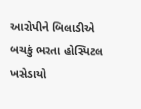આરોપીને બિલાડીએ બચકું ભરતા હોસ્પિટલ ખસેડાયો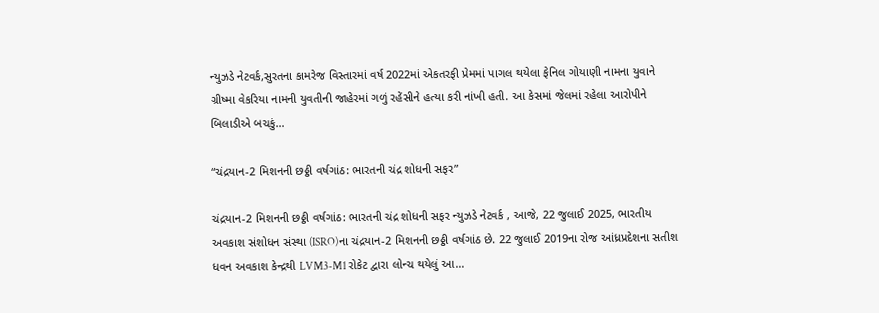ન્યુઝડે નેટવર્ક,સુરતના કામરેજ વિસ્તારમાં વર્ષ 2022માં એકતરફી પ્રેમમાં પાગલ થયેલા ફેનિલ ગોયાણી નામના યુવાને ગ્રીષ્મા વેકરિયા નામની યુવતીની જાહેરમાં ગળું રહેંસીને હત્યા કરી નાંખી હતી. આ કેસમાં જેલમાં રહેલા આરોપીને બિલાડીએ બચકું…

“ચંદ્રયાન-2 મિશનની છઠ્ઠી વર્ષગાંઠ: ભારતની ચંદ્ર શોધની સફર”

ચંદ્રયાન-2 મિશનની છઠ્ઠી વર્ષગાંઠ: ભારતની ચંદ્ર શોધની સફર ન્યુઝડે નેટવર્ક , આજે, 22 જુલાઈ 2025, ભારતીય અવકાશ સંશોધન સંસ્થા (ISRO)ના ચંદ્રયાન-2 મિશનની છઠ્ઠી વર્ષગાંઠ છે. 22 જુલાઈ 2019ના રોજ આંધ્રપ્રદેશના સતીશ ધવન અવકાશ કેન્દ્રથી LVM3-M1 રોકેટ દ્વારા લોન્ચ થયેલું આ…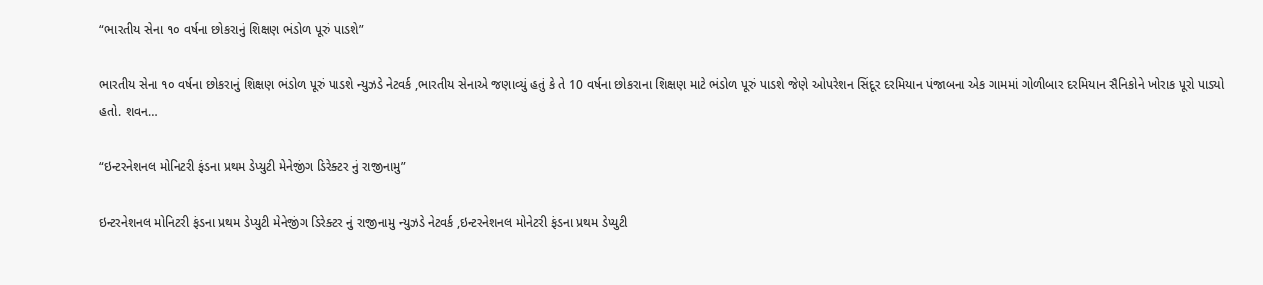“ભારતીય સેના ૧૦ વર્ષના છોકરાનું શિક્ષણ ભંડોળ પૂરું પાડશે”

ભારતીય સેના ૧૦ વર્ષના છોકરાનું શિક્ષણ ભંડોળ પૂરું પાડશે ન્યુઝડે નેટવર્ક ,ભારતીય સેનાએ જણાવ્યું હતું કે તે 10 વર્ષના છોકરાના શિક્ષણ માટે ભંડોળ પૂરું પાડશે જેણે ઓપરેશન સિંદૂર દરમિયાન પંજાબના એક ગામમાં ગોળીબાર દરમિયાન સૈનિકોને ખોરાક પૂરો પાડ્યો હતો. શવન…

“ઇન્ટરનેશનલ મોનિટરી ફંડના પ્રથમ ડેપ્યુટી મેનેજીંગ ડિરેક્ટર નું રાજીનામુ”

ઇન્ટરનેશનલ મોનિટરી ફંડના પ્રથમ ડેપ્યુટી મેનેજીંગ ડિરેક્ટર નું રાજીનામુ ન્યુઝડે નેટવર્ક ,ઇન્ટરનેશનલ મોનેટરી ફંડના પ્રથમ ડેપ્યુટી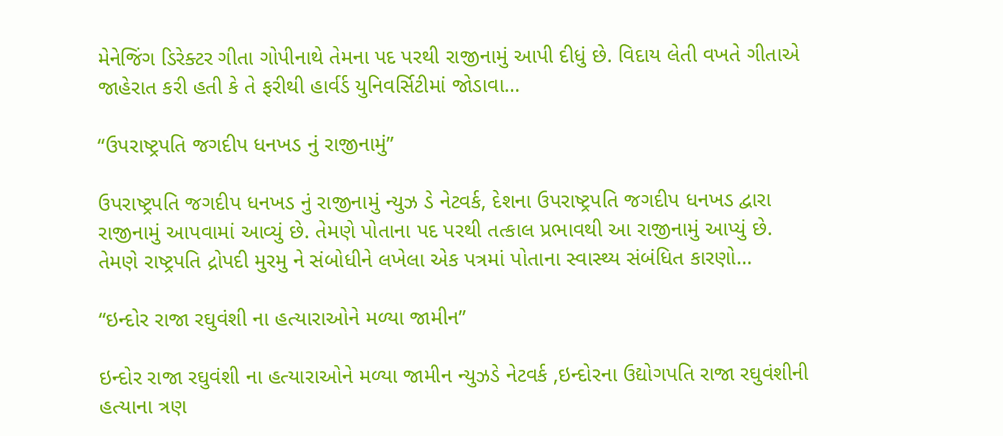મેનેજિંગ ડિરેક્ટર ગીતા ગોપીનાથે તેમના પદ પરથી રાજીનામું આપી દીધું છે. વિદાય લેતી વખતે ગીતાએ જાહેરાત કરી હતી કે તે ફરીથી હાર્વર્ડ યુનિવર્સિટીમાં જોડાવા…

“ઉપરાષ્ટ્રપતિ જગદીપ ધનખડ નું રાજીનામું”

ઉપરાષ્ટ્રપતિ જગદીપ ધનખડ નું રાજીનામું ન્યુઝ ડે નેટવર્ક, દેશના ઉપરાષ્ટ્રપતિ જગદીપ ધનખડ દ્વારા રાજીનામું આપવામાં આવ્યું છે. તેમણે પોતાના પદ પરથી તત્કાલ પ્રભાવથી આ રાજીનામું આપ્યું છે. તેમણે રાષ્ટ્રપતિ દ્રોપદી મુરમુ ને સંબોધીને લખેલા એક પત્રમાં પોતાના સ્વાસ્થ્ય સંબંધિત કારણો…

“ઇન્દોર રાજા રઘુવંશી ના હત્યારાઓને મળ્યા જામીન”

ઇન્દોર રાજા રઘુવંશી ના હત્યારાઓને મળ્યા જામીન ન્યુઝડે નેટવર્ક ,ઇન્દોરના ઉદ્યોગપતિ રાજા રઘુવંશીની હત્યાના ત્રણ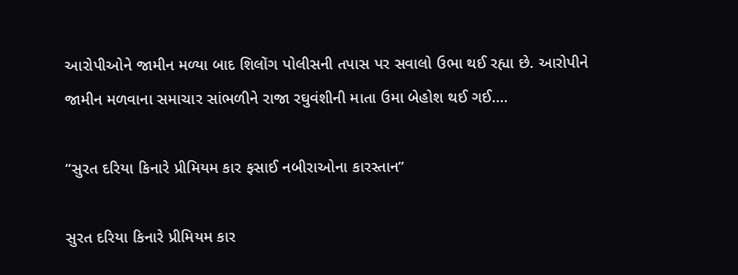આરોપીઓને જામીન મળ્યા બાદ શિલોંગ પોલીસની તપાસ પર સવાલો ઉભા થઈ રહ્યા છે. આરોપીને જામીન મળવાના સમાચાર સાંભળીને રાજા રઘુવંશીની માતા ઉમા બેહોશ થઈ ગઈ.…

“સુરત દરિયા કિનારે પ્રીમિયમ કાર ફસાઈ નબીરાઓના કારસ્તાન”

સુરત દરિયા કિનારે પ્રીમિયમ કાર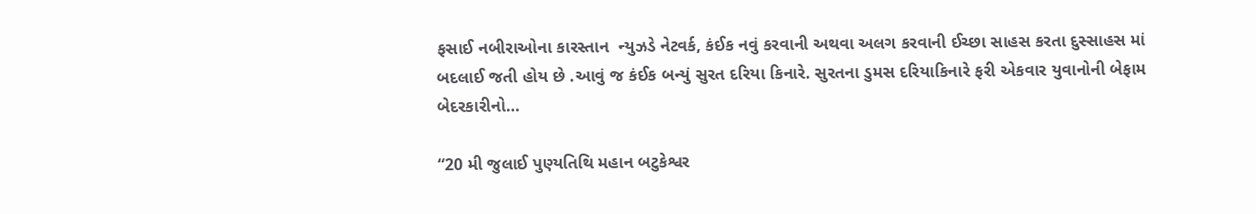ફસાઈ નબીરાઓના કારસ્તાન  ન્યુઝડે નેટવર્ક, કંઈક નવું કરવાની અથવા અલગ કરવાની ઈચ્છા સાહસ કરતા દુસ્સાહસ માં બદલાઈ જતી હોય છે .આવું જ કંઈક બન્યું સુરત દરિયા કિનારે. સુરતના ડુમસ દરિયાકિનારે ફરી એકવાર યુવાનોની બેફામ બેદરકારીનો…

“20 મી જુલાઈ પુણ્યતિથિ મહાન બટુકેશ્વર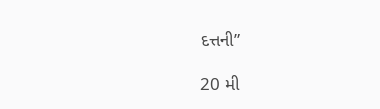દત્તની”

20 મી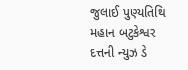જુલાઈ પુણ્યતિથિ મહાન બટુકેશ્વર દત્તની ન્યુઝ ડે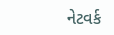નેટવર્ક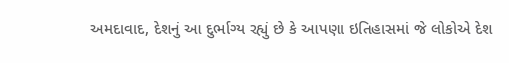અમદાવાદ, દેશનું આ દુર્ભાગ્ય રહ્યું છે કે આપણા ઇતિહાસમાં જે લોકોએ દેશ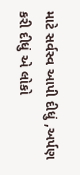માટે સર્વસ્વ આપી દીધું ,અર્પણ કરી દીધું એ લોકો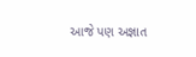આજે પણ અજ્ઞાત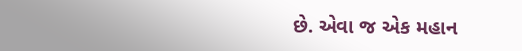છે. એવા જ એક મહાન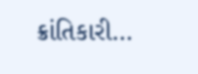ક્રાંતિકારી…